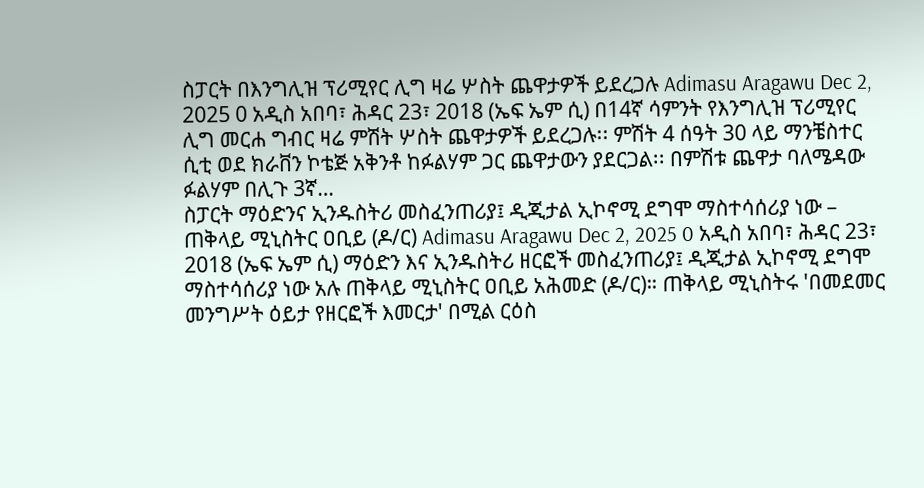ስፓርት በእንግሊዝ ፕሪሚየር ሊግ ዛሬ ሦስት ጨዋታዎች ይደረጋሉ Adimasu Aragawu Dec 2, 2025 0 አዲስ አበባ፣ ሕዳር 23፣ 2018 (ኤፍ ኤም ሲ) በ14ኛ ሳምንት የእንግሊዝ ፕሪሚየር ሊግ መርሐ ግብር ዛሬ ምሽት ሦስት ጨዋታዎች ይደረጋሉ፡፡ ምሽት 4 ሰዓት 30 ላይ ማንቼስተር ሲቲ ወደ ክራቨን ኮቴጅ አቅንቶ ከፉልሃም ጋር ጨዋታውን ያደርጋል፡፡ በምሽቱ ጨዋታ ባለሜዳው ፉልሃም በሊጉ 3ኛ…
ስፓርት ማዕድንና ኢንዱስትሪ መስፈንጠሪያ፤ ዲጂታል ኢኮኖሚ ደግሞ ማስተሳሰሪያ ነው – ጠቅላይ ሚኒስትር ዐቢይ (ዶ/ር) Adimasu Aragawu Dec 2, 2025 0 አዲስ አበባ፣ ሕዳር 23፣ 2018 (ኤፍ ኤም ሲ) ማዕድን እና ኢንዱስትሪ ዘርፎች መስፈንጠሪያ፤ ዲጂታል ኢኮኖሚ ደግሞ ማስተሳሰሪያ ነው አሉ ጠቅላይ ሚኒስትር ዐቢይ አሕመድ (ዶ/ር)። ጠቅላይ ሚኒስትሩ 'በመደመር መንግሥት ዕይታ የዘርፎች እመርታ' በሚል ርዕስ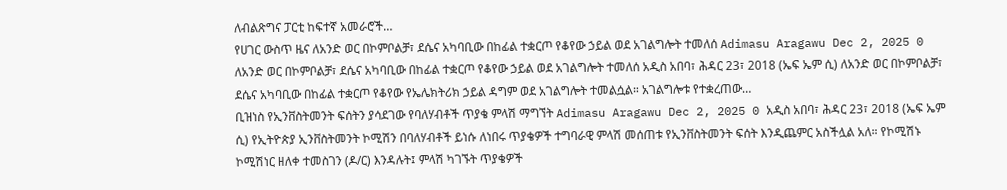ለብልጽግና ፓርቲ ከፍተኛ አመራሮች…
የሀገር ውስጥ ዜና ለአንድ ወር በኮምቦልቻ፣ ደሴና አካባቢው በከፊል ተቋርጦ የቆየው ኃይል ወደ አገልግሎት ተመለሰ Adimasu Aragawu Dec 2, 2025 0 ለአንድ ወር በኮምቦልቻ፣ ደሴና አካባቢው በከፊል ተቋርጦ የቆየው ኃይል ወደ አገልግሎት ተመለሰ አዲስ አበባ፣ ሕዳር 23፣ 2018 (ኤፍ ኤም ሲ) ለአንድ ወር በኮምቦልቻ፣ ደሴና አካባቢው በከፊል ተቋርጦ የቆየው የኤሌክትሪክ ኃይል ዳግም ወደ አገልግሎት ተመልሷል። አገልግሎቱ የተቋረጠው…
ቢዝነስ የኢንቨስትመንት ፍሰትን ያሳደገው የባለሃብቶች ጥያቄ ምላሽ ማግኘት Adimasu Aragawu Dec 2, 2025 0 አዲስ አበባ፣ ሕዳር 23፣ 2018 (ኤፍ ኤም ሲ) የኢትዮጵያ ኢንቨስትመንት ኮሚሽን በባለሃብቶች ይነሱ ለነበሩ ጥያቄዎች ተግባራዊ ምላሽ መሰጠቱ የኢንቨስትመንት ፍሰት እንዲጨምር አስችሏል አለ። የኮሚሽኑ ኮሚሽነር ዘለቀ ተመስገን (ዶ/ር) እንዳሉት፤ ምላሽ ካገኙት ጥያቄዎች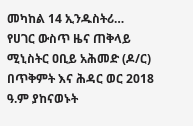መካከል 14 ኢንዱስትሪ…
የሀገር ውስጥ ዜና ጠቅላይ ሚኒስትር ዐቢይ አሕመድ (ዶ/ር) በጥቅምት እና ሕዳር ወር 2018 ዓ.ም ያከናወኑት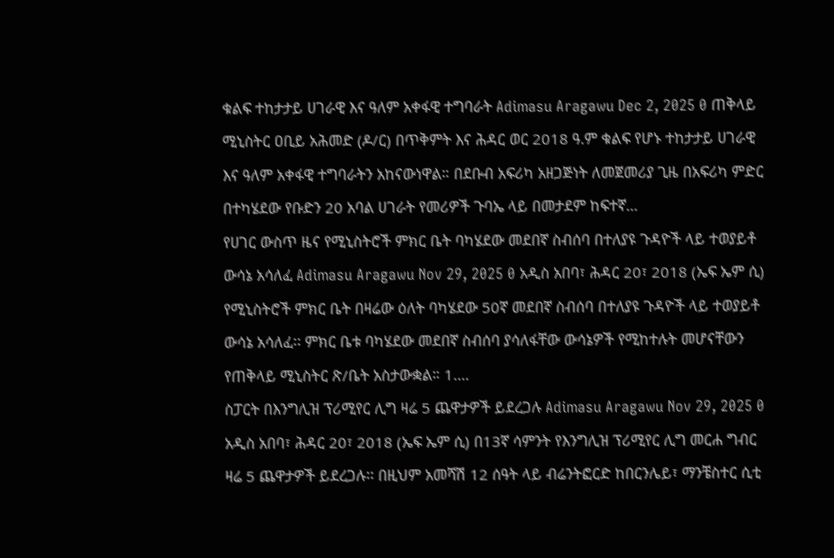ቁልፍ ተከታታይ ሀገራዊ እና ዓለም አቀፋዊ ተግባራት Adimasu Aragawu Dec 2, 2025 0 ጠቅላይ ሚኒስትር ዐቢይ አሕመድ (ዶ/ር) በጥቅምት እና ሕዳር ወር 2018 ዓ.ም ቁልፍ የሆኑ ተከታታይ ሀገራዊ እና ዓለም አቀፋዊ ተግባራትን አከናውነዋል። በደቡብ አፍሪካ አዘጋጅነት ለመጀመሪያ ጊዜ በአፍሪካ ምድር በተካሄደው የቡድን 20 አባል ሀገራት የመሪዎች ጉባኤ ላይ በመታደም ከፍተኛ…
የሀገር ውስጥ ዜና የሚኒስትሮች ምክር ቤት ባካሄደው መደበኛ ስብሰባ በተለያዩ ጉዳዮች ላይ ተወያይቶ ውሳኔ አሳለፈ Adimasu Aragawu Nov 29, 2025 0 አዲስ አበባ፣ ሕዳር 20፣ 2018 (ኤፍ ኤም ሲ) የሚኒስትሮች ምክር ቤት በዛሬው ዕለት ባካሄደው 50ኛ መደበኛ ስብሰባ በተለያዩ ጉዳዮች ላይ ተወያይቶ ውሳኔ አሳለፈ፡፡ ምክር ቤቱ ባካሄደው መደበኛ ስብሰባ ያሳለፋቸው ውሳኔዎች የሚከተሉት መሆናቸውን የጠቅላይ ሚኒስትር ጽ/ቤት አስታውቋል። 1.…
ስፓርት በእንግሊዝ ፕሪሚየር ሊግ ዛሬ 5 ጨዋታዎች ይደረጋሉ Adimasu Aragawu Nov 29, 2025 0 አዲስ አበባ፣ ሕዳር 20፣ 2018 (ኤፍ ኤም ሲ) በ13ኛ ሳምንት የእንግሊዝ ፕሪሚየር ሊግ መርሐ ግብር ዛሬ 5 ጨዋታዎች ይደረጋሉ፡፡ በዚህም አመሻሽ 12 ሰዓት ላይ ብሬንትፎርድ ከበርንሌይ፣ ማንቼስተር ሲቲ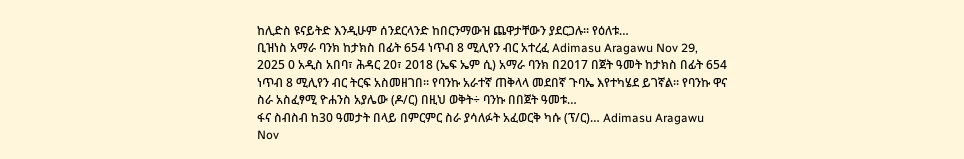ከሊድስ ዩናይትድ እንዲሁም ሰንደርላንድ ከበርንማውዝ ጨዋታቸውን ያደርጋሉ። የዕለቱ…
ቢዝነስ አማራ ባንክ ከታክስ በፊት 654 ነጥብ 8 ሚሊየን ብር አተረፈ Adimasu Aragawu Nov 29, 2025 0 አዲስ አበባ፣ ሕዳር 20፣ 2018 (ኤፍ ኤም ሲ) አማራ ባንክ በ2017 በጀት ዓመት ከታክስ በፊት 654 ነጥብ 8 ሚሊየን ብር ትርፍ አስመዘገበ። የባንኩ አራተኛ ጠቅላላ መደበኛ ጉባኤ እየተካሄደ ይገኛል። የባንኩ ዋና ስራ አስፈፃሚ ዮሐንስ አያሌው (ዶ/ር) በዚህ ወቅት÷ ባንኩ በበጀት ዓመቱ…
ፋና ስብስብ ከ30 ዓመታት በላይ በምርምር ስራ ያሳለፉት አፈወርቅ ካሱ (ፕ/ር)… Adimasu Aragawu Nov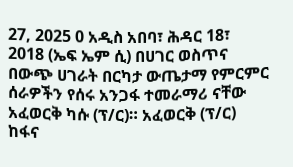27, 2025 0 አዲስ አበባ፣ ሕዳር 18፣ 2018 (ኤፍ ኤም ሲ) በሀገር ወስጥና በውጭ ሀገራት በርካታ ውጤታማ የምርምር ሰራዎችን የሰሩ አንጋፋ ተመራማሪ ናቸው አፈወርቅ ካሱ (ፕ/ር)። አፈወርቅ (ፕ/ር) ከፋና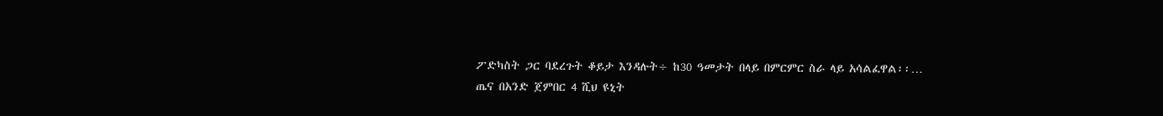ፖድካስት ጋር ባደረጉት ቆይታ እንዳሉት÷ ከ30 ዓመታት በላይ በምርምር ስራ ላይ አሳልፈዋል፡፡…
ጤና በአንድ ጀምበር 4 ሺህ ዩኒት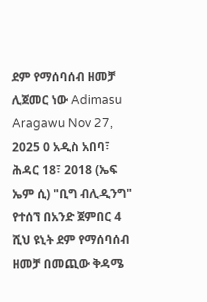ደም የማሰባሰብ ዘመቻ ሊጀመር ነው Adimasu Aragawu Nov 27, 2025 0 አዲስ አበባ፣ ሕዳር 18፣ 2018 (ኤፍ ኤም ሲ) "ቢግ ብሊዲንግ" የተሰኘ በአንድ ጀምበር 4 ሺህ ዩኒት ደም የማሰባሰብ ዘመቻ በመጪው ቅዳሜ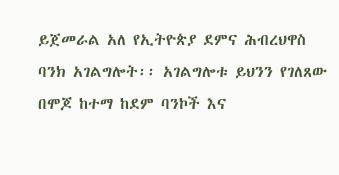ይጀመራል አለ የኢትዮጵያ ደምና ሕብረህዋስ ባንክ አገልግሎት፡፡ አገልግሎቱ ይህንን የገለጸው በሞጆ ከተማ ከደም ባንኮች እና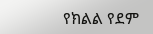የክልል የደም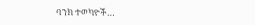ባንክ ተወካዮች…